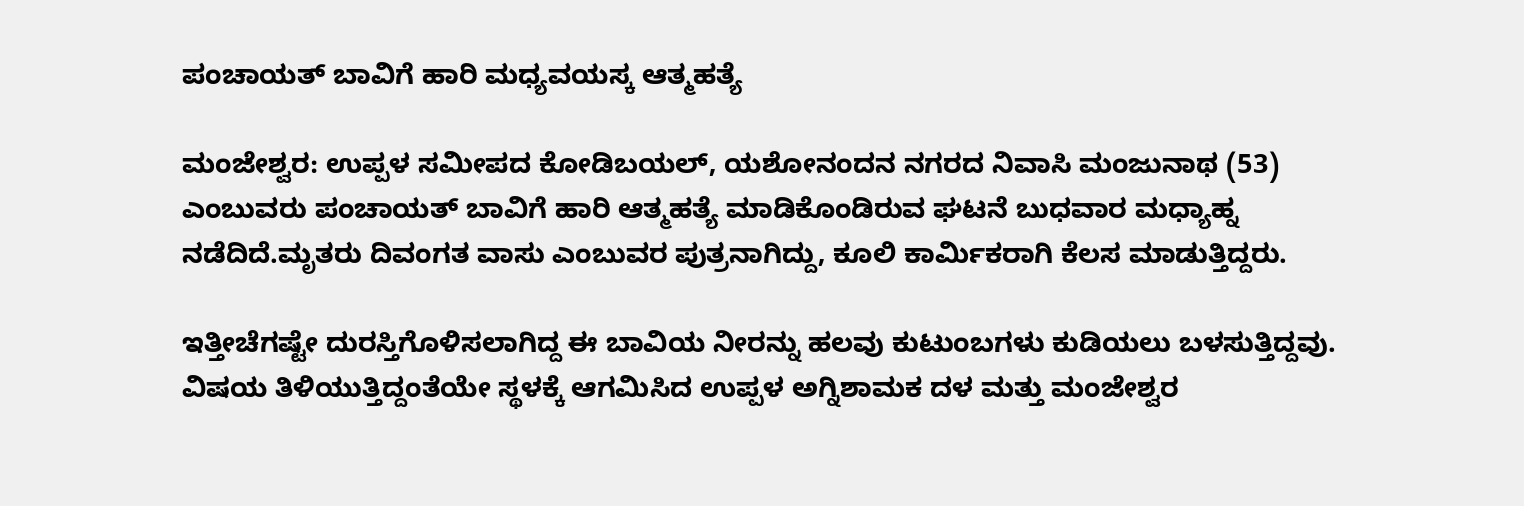ಪಂಚಾಯತ್ ಬಾವಿಗೆ ಹಾರಿ ಮಧ್ಯವಯಸ್ಕ ಆತ್ಮಹತ್ಯೆ

ಮಂಜೇಶ್ವರ: ಉಪ್ಪಳ ಸಮೀಪದ ಕೋಡಿಬಯಲ್, ಯಶೋನಂದನ ನಗರದ ನಿವಾಸಿ ಮಂಜುನಾಥ (53) ಎಂಬುವರು ಪಂಚಾಯತ್ ಬಾವಿಗೆ ಹಾರಿ ಆತ್ಮಹತ್ಯೆ ಮಾಡಿಕೊಂಡಿರುವ ಘಟನೆ ಬುಧವಾರ ಮಧ್ಯಾಹ್ನ ನಡೆದಿದೆ.ಮೃತರು ದಿವಂಗತ ವಾಸು ಎಂಬುವರ ಪುತ್ರನಾಗಿದ್ದು, ಕೂಲಿ ಕಾರ್ಮಿಕರಾಗಿ ಕೆಲಸ ಮಾಡುತ್ತಿದ್ದರು.

ಇತ್ತೀಚೆಗಷ್ಟೇ ದುರಸ್ತಿಗೊಳಿಸಲಾಗಿದ್ದ ಈ ಬಾವಿಯ ನೀರನ್ನು ಹಲವು ಕುಟುಂಬಗಳು ಕುಡಿಯಲು ಬಳಸುತ್ತಿದ್ದವು.
ವಿಷಯ ತಿಳಿಯುತ್ತಿದ್ದಂತೆಯೇ ಸ್ಥಳಕ್ಕೆ ಆಗಮಿಸಿದ ಉಪ್ಪಳ ಅಗ್ನಿಶಾಮಕ ದಳ ಮತ್ತು ಮಂಜೇಶ್ವರ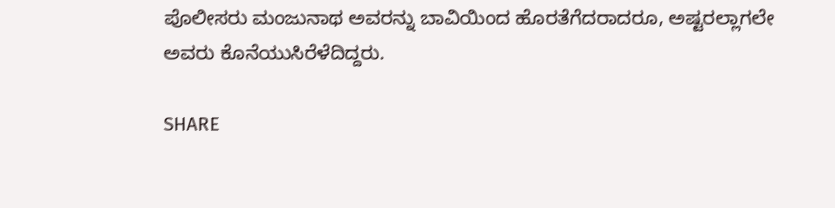ಪೊಲೀಸರು ಮಂಜುನಾಥ ಅವರನ್ನು ಬಾವಿಯಿಂದ ಹೊರತೆಗೆದರಾದರೂ, ಅಷ್ಟರಲ್ಲಾಗಲೇ ಅವರು ಕೊನೆಯುಸಿರೆಳೆದಿದ್ದರು.

SHARE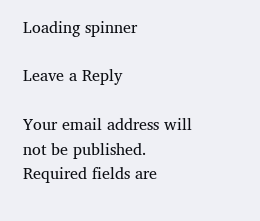Loading spinner

Leave a Reply

Your email address will not be published. Required fields are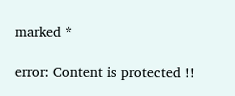marked *

error: Content is protected !!